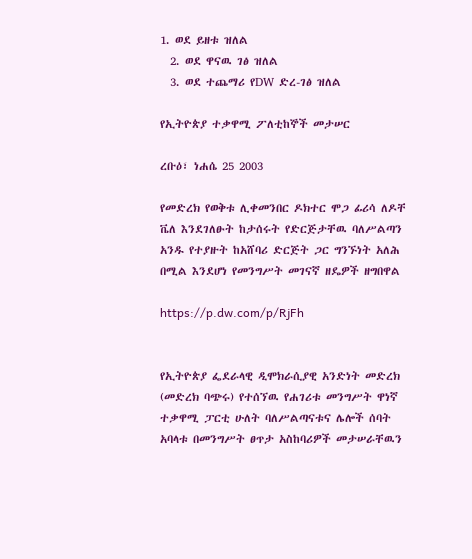1. ወደ ይዘቱ ዝለል
  2. ወደ ዋናዉ ገፅ ዝለል
  3. ወደ ተጨማሪ የDW ድረ-ገፅ ዝለል

የኢትዮጵያ ተቃዋሚ ፖለቲከኞች መታሠር

ረቡዕ፣ ነሐሴ 25 2003

የመድረክ የወቅቱ ሊቀመንበር ዶክተር ሞጋ ፊሪሳ ለዶቸ ቬለ እንደገለፁት ከታሰሩት የድርጅታቸዉ ባለሥልጣን አንዱ የተያዙት ከአሸባሪ ድርጅት ጋር ግንኙነት አለሕ በሚል እንደሆነ የመንግሥት መገናኛ ዘዴዎች ዘግበዋል

https://p.dw.com/p/RjFh


የኢትዮጵያ ፌደራላዊ ዲሞክራሲያዊ አንድነት መድረክ (መድረክ ባጭሩ) የተሰኘዉ የሐገሪቱ መንግሥት ዋነኛ ተቃዋሚ ፓርቲ ሁለት ባለሥልጣናቱና ሌሎች ሰባት አባላቱ በመንግሥት ፀጥታ አስከባሪዎች መታሠራቸዉን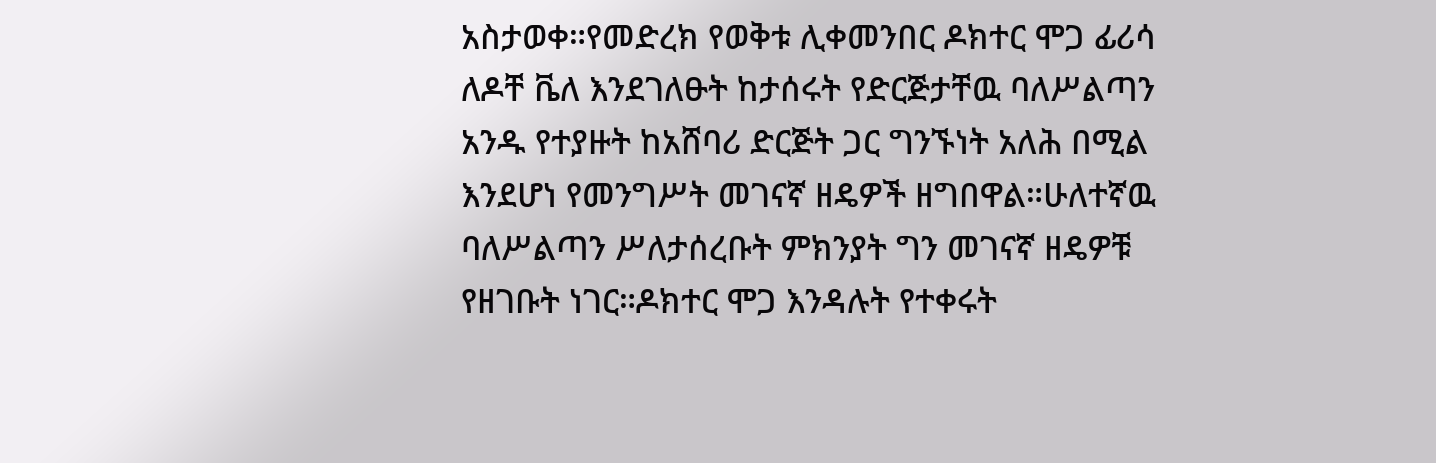አስታወቀ።የመድረክ የወቅቱ ሊቀመንበር ዶክተር ሞጋ ፊሪሳ ለዶቸ ቬለ እንደገለፁት ከታሰሩት የድርጅታቸዉ ባለሥልጣን አንዱ የተያዙት ከአሸባሪ ድርጅት ጋር ግንኙነት አለሕ በሚል እንደሆነ የመንግሥት መገናኛ ዘዴዎች ዘግበዋል።ሁለተኛዉ ባለሥልጣን ሥለታሰረቡት ምክንያት ግን መገናኛ ዘዴዎቹ የዘገቡት ነገር።ዶክተር ሞጋ እንዳሉት የተቀሩት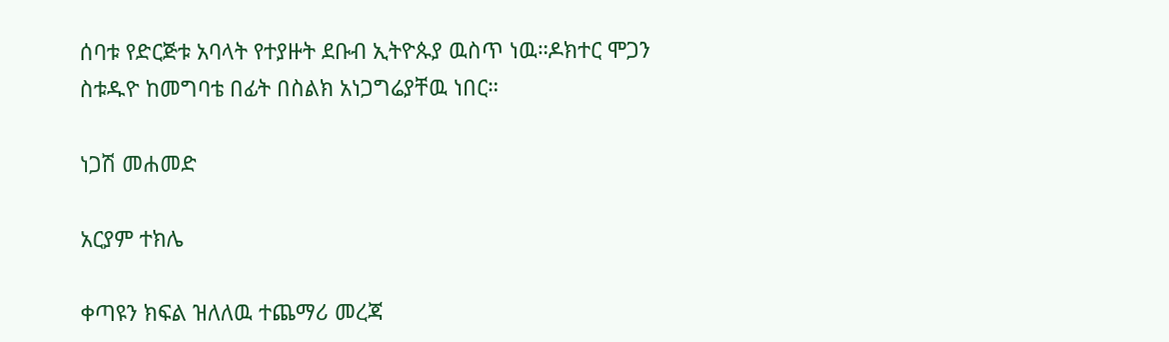ሰባቱ የድርጅቱ አባላት የተያዙት ደቡብ ኢትዮጱያ ዉስጥ ነዉ።ዶክተር ሞጋን ስቱዱዮ ከመግባቴ በፊት በስልክ አነጋግሬያቸዉ ነበር።

ነጋሽ መሐመድ

አርያም ተክሌ

ቀጣዩን ክፍል ዝለለዉ ተጨማሪ መረጃ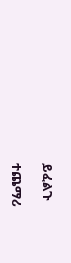ይፈልጉ

ተጨማሪ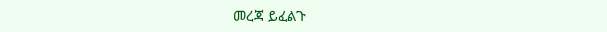መረጃ ይፈልጉ